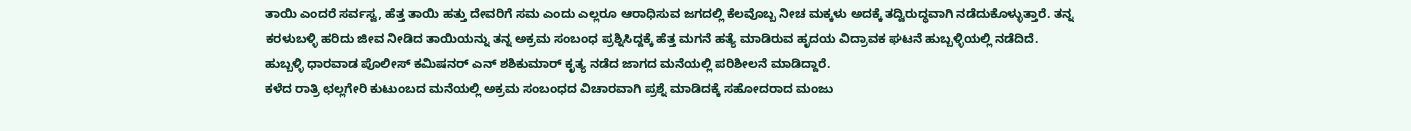ತಾಯಿ ಎಂದರೆ ಸರ್ವಸ್ವ, ಹೆತ್ತ ತಾಯಿ ಹತ್ತು ದೇವರಿಗೆ ಸಮ ಎಂದು ಎಲ್ಲರೂ ಆರಾಧಿಸುವ ಜಗದಲ್ಲಿ ಕೆಲವೊಬ್ಬ ನೀಚ ಮಕ್ಕಳು ಅದಕ್ಕೆ ತದ್ವಿರುದ್ಧವಾಗಿ ನಡೆದುಕೊಳ್ಳುತ್ತಾರೆ. ತನ್ನ ಕರಳುಬಳ್ಳಿ ಹರಿದು ಜೀವ ನೀಡಿದ ತಾಯಿಯನ್ನು ತನ್ನ ಅಕ್ರಮ ಸಂಬಂಧ ಪ್ರಶ್ನಿಸಿದ್ದಕ್ಕೆ ಹೆತ್ತ ಮಗನೆ ಹತ್ಯೆ ಮಾಡಿರುವ ಹೃದಯ ವಿದ್ರಾವಕ ಘಟನೆ ಹುಬ್ಬಳ್ಳಿಯಲ್ಲಿ ನಡೆದಿದೆ. ಹುಬ್ಬಳ್ಳಿ ಧಾರವಾಡ ಪೊಲೀಸ್ ಕಮಿಷನರ್ ಎನ್ ಶಶಿಕುಮಾರ್ ಕೃತ್ಯ ನಡೆದ ಜಾಗದ ಮನೆಯಲ್ಲಿ ಪರಿಶೀಲನೆ ಮಾಡಿದ್ದಾರೆ.
ಕಳೆದ ರಾತ್ರಿ ಛಲ್ಲಗೇರಿ ಕುಟುಂಬದ ಮನೆಯಲ್ಲಿ ಅಕ್ರಮ ಸಂಬಂಧದ ವಿಚಾರವಾಗಿ ಪ್ರಶ್ನೆ ಮಾಡಿದಕ್ಕೆ ಸಹೋದರಾದ ಮಂಜು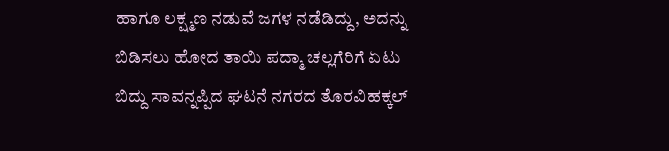ಹಾಗೂ ಲಕ್ಷ್ಮಣ ನಡುವೆ ಜಗಳ ನಡೆಡಿದ್ದು, ಅದನ್ನು ಬಿಡಿಸಲು ಹೋದ ತಾಯಿ ಪದ್ಮಾ ಚಲ್ಲಗೆರಿಗೆ ಏಟು ಬಿದ್ದು ಸಾವನ್ನಪ್ಪಿದ ಘಟನೆ ನಗರದ ತೊರವಿಹಕ್ಕಲ್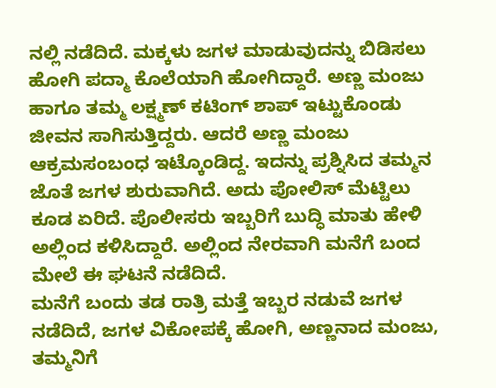ನಲ್ಲಿ ನಡೆದಿದೆ. ಮಕ್ಕಳು ಜಗಳ ಮಾಡುವುದನ್ನು ಬಿಡಿಸಲು ಹೋಗಿ ಪದ್ಮಾ ಕೊಲೆಯಾಗಿ ಹೋಗಿದ್ದಾರೆ. ಅಣ್ಣ ಮಂಜು ಹಾಗೂ ತಮ್ಮ ಲಕ್ಷ್ಮಣ್ ಕಟಿಂಗ್ ಶಾಪ್ ಇಟ್ಟುಕೊಂಡು ಜೀವನ ಸಾಗಿಸುತ್ತಿದ್ದರು. ಆದರೆ ಅಣ್ಣ ಮಂಜು ಆಕ್ರಮಸಂಬಂಧ ಇಟ್ಕೊಂಡಿದ್ದ. ಇದನ್ನು ಪ್ರಶ್ನಿಸಿದ ತಮ್ಮನ ಜೊತೆ ಜಗಳ ಶುರುವಾಗಿದೆ. ಅದು ಪೋಲಿಸ್ ಮೆಟ್ಟಿಲು ಕೂಡ ಏರಿದೆ. ಪೊಲೀಸರು ಇಬ್ಬರಿಗೆ ಬುದ್ಧಿ ಮಾತು ಹೇಳಿ ಅಲ್ಲಿಂದ ಕಳಿಸಿದ್ದಾರೆ. ಅಲ್ಲಿಂದ ನೇರವಾಗಿ ಮನೆಗೆ ಬಂದ ಮೇಲೆ ಈ ಘಟನೆ ನಡೆದಿದೆ.
ಮನೆಗೆ ಬಂದು ತಡ ರಾತ್ರಿ ಮತ್ತೆ ಇಬ್ಬರ ನಡುವೆ ಜಗಳ ನಡೆದಿದೆ, ಜಗಳ ವಿಕೋಪಕ್ಕೆ ಹೋಗಿ, ಅಣ್ಣನಾದ ಮಂಜು, ತಮ್ಮನಿಗೆ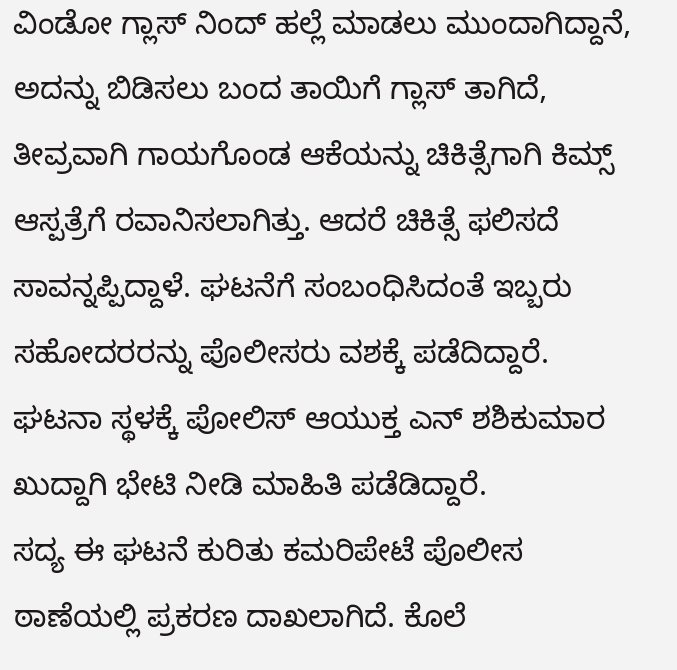ವಿಂಡೋ ಗ್ಲಾಸ್ ನಿಂದ್ ಹಲ್ಲೆ ಮಾಡಲು ಮುಂದಾಗಿದ್ದಾನೆ, ಅದನ್ನು ಬಿಡಿಸಲು ಬಂದ ತಾಯಿಗೆ ಗ್ಲಾಸ್ ತಾಗಿದೆ, ತೀವ್ರವಾಗಿ ಗಾಯಗೊಂಡ ಆಕೆಯನ್ನು ಚಿಕಿತ್ಸೆಗಾಗಿ ಕಿಮ್ಸ್ ಆಸ್ಪತ್ರೆಗೆ ರವಾನಿಸಲಾಗಿತ್ತು. ಆದರೆ ಚಿಕಿತ್ಸೆ ಫಲಿಸದೆ ಸಾವನ್ನಪ್ಪಿದ್ದಾಳೆ. ಘಟನೆಗೆ ಸಂಬಂಧಿಸಿದಂತೆ ಇಬ್ಬರು ಸಹೋದರರನ್ನು ಪೊಲೀಸರು ವಶಕ್ಕೆ ಪಡೆದಿದ್ದಾರೆ. ಘಟನಾ ಸ್ಥಳಕ್ಕೆ ಪೋಲಿಸ್ ಆಯುಕ್ತ ಎನ್ ಶಶಿಕುಮಾರ ಖುದ್ದಾಗಿ ಭೇಟಿ ನೀಡಿ ಮಾಹಿತಿ ಪಡೆಡಿದ್ದಾರೆ.
ಸದ್ಯ ಈ ಘಟನೆ ಕುರಿತು ಕಮರಿಪೇಟೆ ಪೊಲೀಸ ಠಾಣೆಯಲ್ಲಿ ಪ್ರಕರಣ ದಾಖಲಾಗಿದೆ. ಕೊಲೆ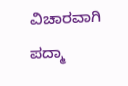ವಿಚಾರವಾಗಿ ಪದ್ಮಾ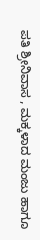ಪತಿ ಶ್ರೀನಿವಾಸ , ಮಕ್ಕಳಾದ ಮಂಜು ಹಾಗೂ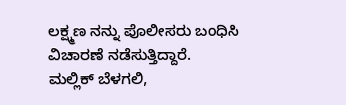ಲಕ್ಷ್ಮಣ ನನ್ನು ಪೊಲೀಸರು ಬಂಧಿಸಿ ವಿಚಾರಣೆ ನಡೆಸುತ್ತಿದ್ದಾರೆ.
ಮಲ್ಲಿಕ್ ಬೆಳಗಲಿ,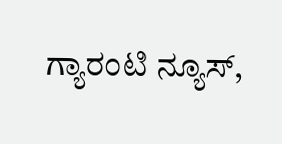ಗ್ಯಾರಂಟಿ ನ್ಯೂಸ್,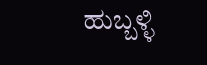ಹುಬ್ಬಳ್ಳಿ